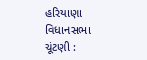હરિયાણા વિધાનસભા ચૂંટણી :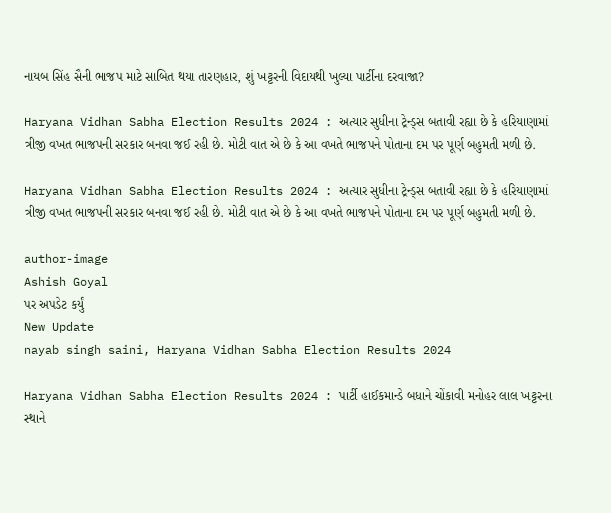નાયબ સિંહ સૈની ભાજપ માટે સાબિત થયા તારણહાર, શું ખટ્ટરની વિદાયથી ખુલ્યા પાર્ટીના દરવાજા?

Haryana Vidhan Sabha Election Results 2024 : અત્યાર સુધીના ટ્રેન્ડ્સ બતાવી રહ્યા છે કે હરિયાણામાં ત્રીજી વખત ભાજપની સરકાર બનવા જઈ રહી છે. મોટી વાત એ છે કે આ વખતે ભાજપને પોતાના દમ પર પૂર્ણ બહુમતી મળી છે.

Haryana Vidhan Sabha Election Results 2024 : અત્યાર સુધીના ટ્રેન્ડ્સ બતાવી રહ્યા છે કે હરિયાણામાં ત્રીજી વખત ભાજપની સરકાર બનવા જઈ રહી છે. મોટી વાત એ છે કે આ વખતે ભાજપને પોતાના દમ પર પૂર્ણ બહુમતી મળી છે.

author-image
Ashish Goyal
પર અપડેટ કર્યું
New Update
nayab singh saini, Haryana Vidhan Sabha Election Results 2024

Haryana Vidhan Sabha Election Results 2024 : પાર્ટી હાઈકમાન્ડે બધાને ચોંકાવી મનોહર લાલ ખટ્ટરના સ્થાને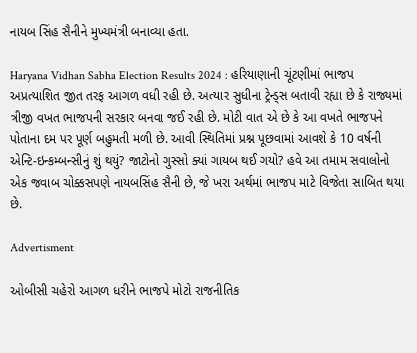નાયબ સિંહ સૈનીને મુખ્યમંત્રી બનાવ્યા હતા.

Haryana Vidhan Sabha Election Results 2024 : હરિયાણાની ચૂંટણીમાં ભાજપ અપ્રત્યાશિત જીત તરફ આગળ વધી રહી છે. અત્યાર સુધીના ટ્રેન્ડ્સ બતાવી રહ્યા છે કે રાજ્યમાં ત્રીજી વખત ભાજપની સરકાર બનવા જઈ રહી છે. મોટી વાત એ છે કે આ વખતે ભાજપને પોતાના દમ પર પૂર્ણ બહુમતી મળી છે. આવી સ્થિતિમાં પ્રશ્ન પૂછવામાં આવશે કે 10 વર્ષની એન્ટિ-ઇન્કમ્બન્સીનું શું થયું? જાટોનો ગુસ્સો ક્યાં ગાયબ થઈ ગયો? હવે આ તમામ સવાલોનો એક જવાબ ચોક્કસપણે નાયબસિંહ સૈની છે, જે ખરા અર્થમાં ભાજપ માટે વિજેતા સાબિત થયા છે.

Advertisment

ઓબીસી ચહેરો આગળ ધરીને ભાજપે મોટો રાજનીતિક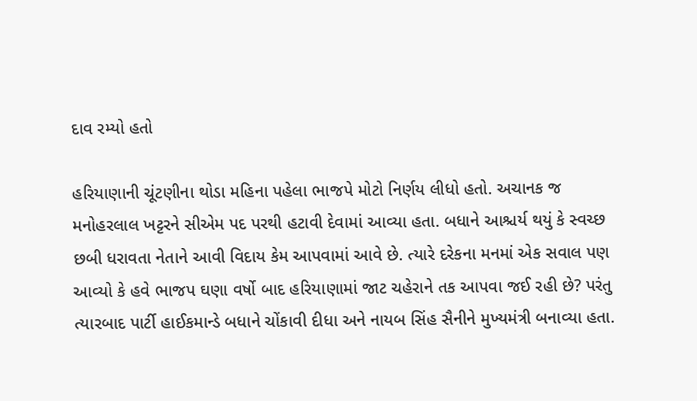દાવ રમ્યો હતો

હરિયાણાની ચૂંટણીના થોડા મહિના પહેલા ભાજપે મોટો નિર્ણય લીધો હતો. અચાનક જ મનોહરલાલ ખટ્ટરને સીએમ પદ પરથી હટાવી દેવામાં આવ્યા હતા. બધાને આશ્ચર્ય થયું કે સ્વચ્છ છબી ધરાવતા નેતાને આવી વિદાય કેમ આપવામાં આવે છે. ત્યારે દરેકના મનમાં એક સવાલ પણ આવ્યો કે હવે ભાજપ ઘણા વર્ષો બાદ હરિયાણામાં જાટ ચહેરાને તક આપવા જઈ રહી છે? પરંતુ ત્યારબાદ પાર્ટી હાઈકમાન્ડે બધાને ચોંકાવી દીધા અને નાયબ સિંહ સૈનીને મુખ્યમંત્રી બનાવ્યા હતા.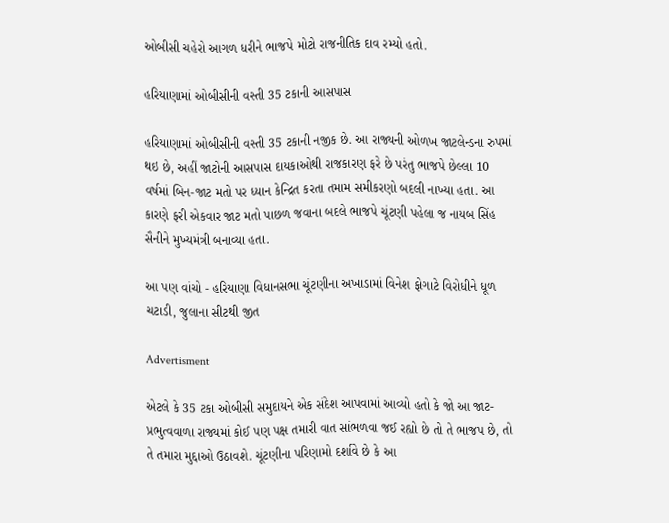ઓબીસી ચહેરો આગળ ધરીને ભાજપે મોટો રાજનીતિક દાવ રમ્યો હતો.

હરિયાણામાં ઓબીસીની વસ્તી 35 ટકાની આસપાસ

હરિયાણામાં ઓબીસીની વસ્તી 35 ટકાની નજીક છે. આ રાજ્યની ઓળખ જાટલેન્ડના રુપમાં થઇ છે, અહીં જાટોની આસપાસ દાયકાઓથી રાજકારણ ફરે છે પરંતુ ભાજપે છેલ્લા 10 વર્ષમાં બિન-જાટ મતો પર ધ્યાન કેન્દ્રિત કરતા તમામ સમીકરણો બદલી નાખ્યા હતા. આ કારણે ફરી એકવાર જાટ મતો પાછળ જવાના બદલે ભાજપે ચૂંટણી પહેલા જ નાયબ સિંહ સૈનીને મુખ્યમંત્રી બનાવ્યા હતા.

આ પણ વાંચો - હરિયાણા વિધાનસભા ચૂંટણીના અખાડામાં વિનેશ ફોગાટે વિરોધીને ધૂળ ચટાડી, જુલાના સીટથી જીત

Advertisment

એટલે કે 35 ટકા ઓબીસી સમુદાયને એક સંદેશ આપવામાં આવ્યો હતો કે જો આ જાટ-પ્રભુત્વવાળા રાજ્યમાં કોઈ પણ પક્ષ તમારી વાત સાંભળવા જઈ રહ્યો છે તો તે ભાજપ છે, તો તે તમારા મુદ્દાઓ ઉઠાવશે. ચૂંટણીના પરિણામો દર્શાવે છે કે આ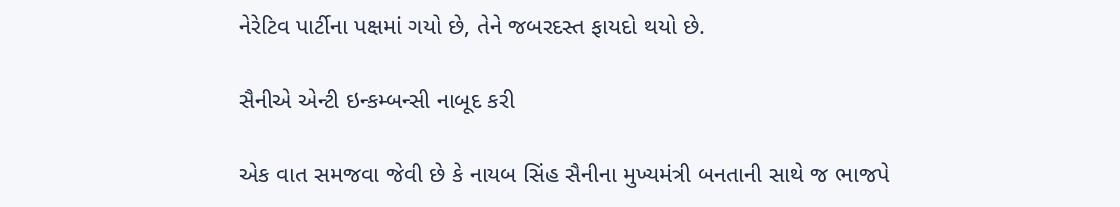નેરેટિવ પાર્ટીના પક્ષમાં ગયો છે, તેને જબરદસ્ત ફાયદો થયો છે.

સૈનીએ એન્ટી ઇન્કમ્બન્સી નાબૂદ કરી

એક વાત સમજવા જેવી છે કે નાયબ સિંહ સૈનીના મુખ્યમંત્રી બનતાની સાથે જ ભાજપે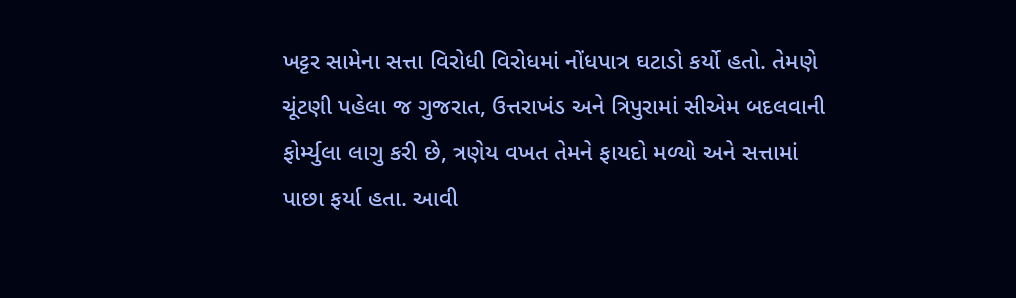ખટ્ટર સામેના સત્તા વિરોધી વિરોધમાં નોંધપાત્ર ઘટાડો કર્યો હતો. તેમણે ચૂંટણી પહેલા જ ગુજરાત, ઉત્તરાખંડ અને ત્રિપુરામાં સીએમ બદલવાની ફોર્મ્યુલા લાગુ કરી છે, ત્રણેય વખત તેમને ફાયદો મળ્યો અને સત્તામાં પાછા ફર્યા હતા. આવી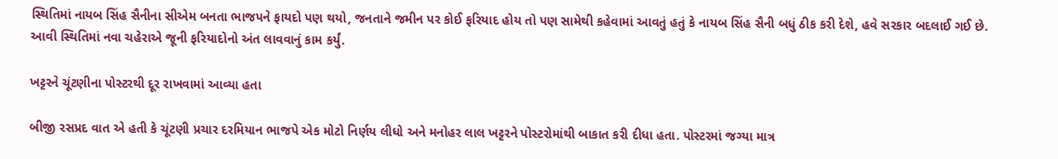સ્થિતિમાં નાયબ સિંહ સૈનીના સીએમ બનતા ભાજપને ફાયદો પણ થયો, જનતાને જમીન પર કોઈ ફરિયાદ હોય તો પણ સામેથી કહેવામાં આવતું હતું કે નાયબ સિંહ સૈની બધું ઠીક કરી દેશે, હવે સરકાર બદલાઈ ગઈ છે. આવી સ્થિતિમાં નવા ચહેરાએ જૂની ફરિયાદોનો અંત લાવવાનું કામ કર્યું.

ખટ્ટરને ચૂંટણીના પોસ્ટરથી દૂર રાખવામાં આવ્યા હતા

બીજી રસપ્રદ વાત એ હતી કે ચૂંટણી પ્રચાર દરમિયાન ભાજપે એક મોટો નિર્ણય લીધો અને મનોહર લાલ ખટ્ટરને પોસ્ટરોમાંથી બાકાત કરી દીધા હતા. પોસ્ટરમાં જગ્યા માત્ર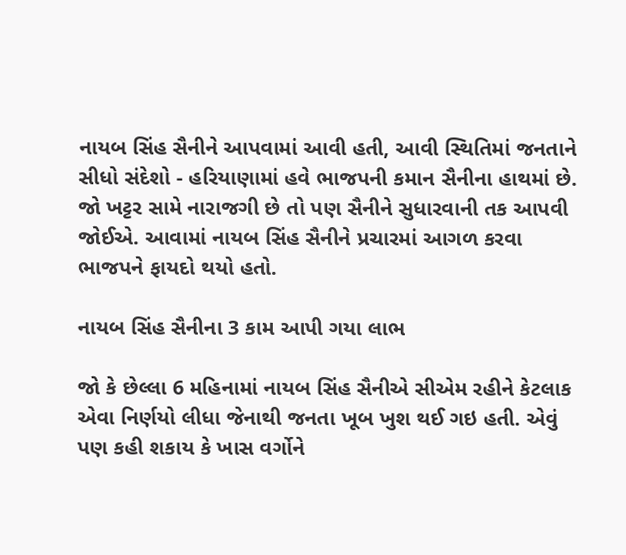નાયબ સિંહ સૈનીને આપવામાં આવી હતી, આવી સ્થિતિમાં જનતાને સીધો સંદેશો - હરિયાણામાં હવે ભાજપની કમાન સૈનીના હાથમાં છે. જો ખટ્ટર સામે નારાજગી છે તો પણ સૈનીને સુધારવાની તક આપવી જોઈએ. આવામાં નાયબ સિંહ સૈનીને પ્રચારમાં આગળ કરવા ભાજપને ફાયદો થયો હતો.

નાયબ સિંહ સૈનીના 3 કામ આપી ગયા લાભ

જો કે છેલ્લા 6 મહિનામાં નાયબ સિંહ સૈનીએ સીએમ રહીને કેટલાક એવા નિર્ણયો લીધા જેનાથી જનતા ખૂબ ખુશ થઈ ગઇ હતી. એવું પણ કહી શકાય કે ખાસ વર્ગોને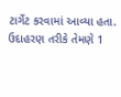ટાર્ગેટ કરવામાં આવ્યા હતા. ઉદાહરણ તરીકે તેમણે 1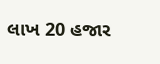લાખ 20 હજાર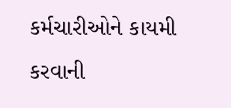કર્મચારીઓને કાયમી કરવાની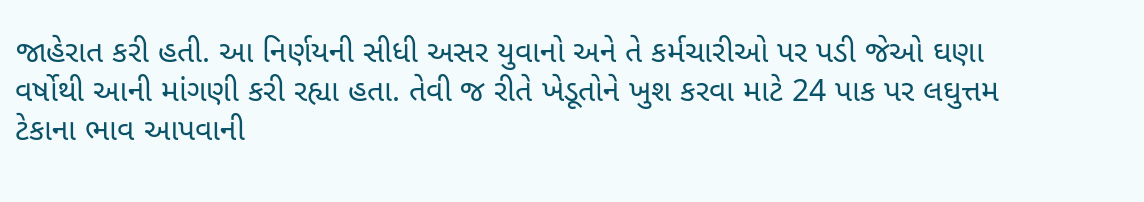જાહેરાત કરી હતી. આ નિર્ણયની સીધી અસર યુવાનો અને તે કર્મચારીઓ પર પડી જેઓ ઘણા વર્ષોથી આની માંગણી કરી રહ્યા હતા. તેવી જ રીતે ખેડૂતોને ખુશ કરવા માટે 24 પાક પર લઘુત્તમ ટેકાના ભાવ આપવાની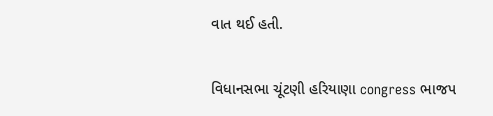વાત થઈ હતી.

વિધાનસભા ચૂંટણી હરિયાણા congress ભાજપ